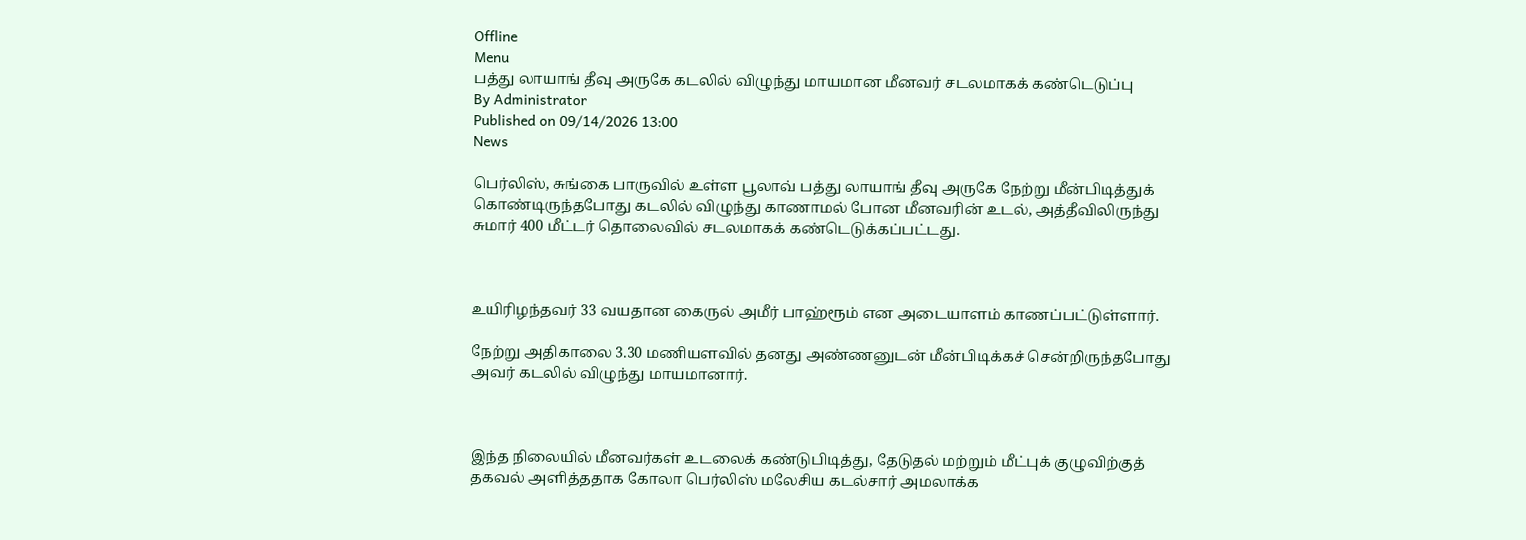Offline
Menu
பத்து லாயாங் தீவு அருகே கடலில் விழுந்து மாயமான மீனவர் சடலமாகக் கண்டெடுப்பு
By Administrator
Published on 09/14/2026 13:00
News

பெர்லிஸ், சுங்கை பாருவில் உள்ள பூலாவ் பத்து லாயாங் தீவு அருகே நேற்று மீன்பிடித்துக் கொண்டிருந்தபோது கடலில் விழுந்து காணாமல் போன மீனவரின் உடல், அத்தீவிலிருந்து சுமார் 400 மீட்டர் தொலைவில் சடலமாகக் கண்டெடுக்கப்பட்டது.



உயிரிழந்தவர் 33 வயதான கைருல் அமீர் பாஹ்ரூம் என அடையாளம் காணப்பட்டுள்ளார்.

நேற்று அதிகாலை 3.30 மணியளவில் தனது அண்ணனுடன் மீன்பிடிக்கச் சென்றிருந்தபோது அவர் கடலில் விழுந்து மாயமானார்.



இந்த நிலையில் மீனவர்கள் உடலைக் கண்டுபிடித்து, தேடுதல் மற்றும் மீட்புக் குழுவிற்குத் தகவல் அளித்ததாக கோலா பெர்லிஸ் மலேசிய கடல்சார் அமலாக்க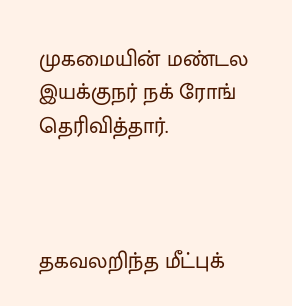முகமையின் மண்டல இயக்குநர் நக் ரோங் தெரிவித்தார்.



தகவலறிந்த மீட்புக்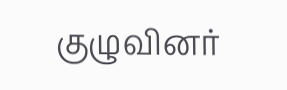குழுவினர்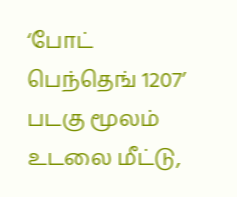‘போட் பெந்தெங் 1207’ படகு மூலம் உடலை மீட்டு,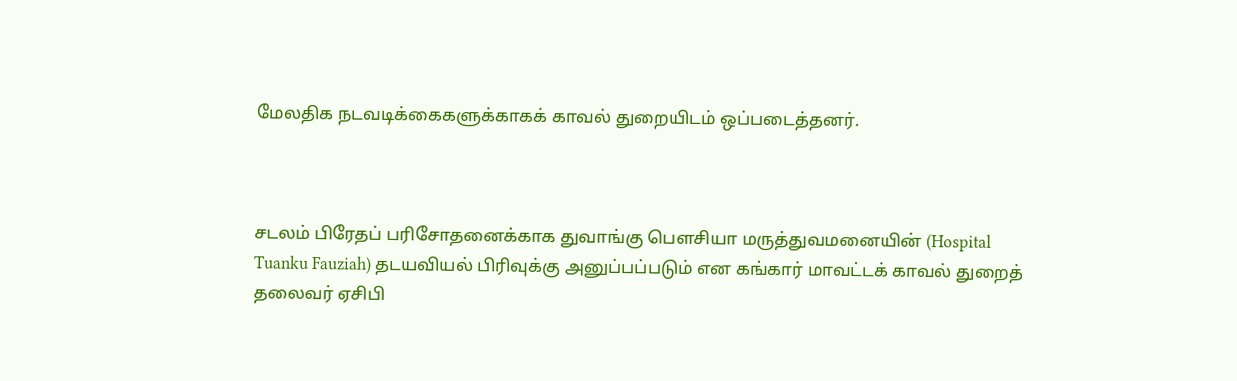மேலதிக நடவடிக்கைகளுக்காகக் காவல் துறையிடம் ஒப்படைத்தனர்.



சடலம் பிரேதப் பரிசோதனைக்காக துவாங்கு பௌசியா மருத்துவமனையின் (Hospital Tuanku Fauziah) தடயவியல் பிரிவுக்கு அனுப்பப்படும் என கங்கார் மாவட்டக் காவல் துறைத் தலைவர் ஏசிபி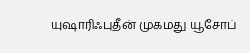யுஷாரிஃபுதீன் முகமது யூசோப்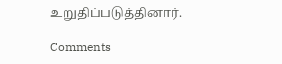உறுதிப்படுத்தினார்.

Comments